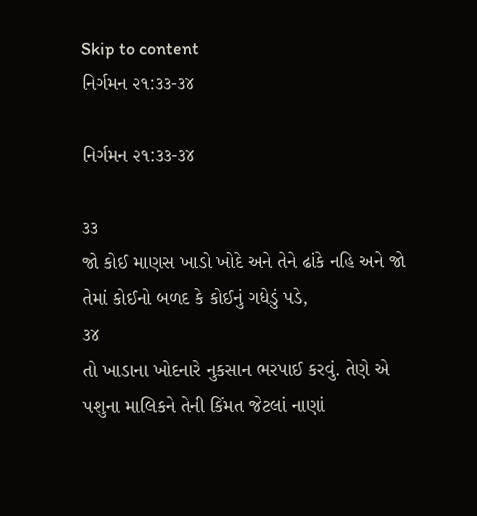Skip to content
નિર્ગમન ૨૧:૩૩-૩૪

નિર્ગમન ૨૧:૩૩-૩૪

૩૩
જો કોઈ માણસ ખાડો ખોદે અને તેને ઢાંકે નહિ અને જો તેમાં કોઈનો બળદ કે કોઈનું ગધેડું પડે,
૩૪
તો ખાડાના ખોદનારે નુકસાન ભરપાઈ કરવું. તેણે એ પશુના માલિકને તેની કિંમત જેટલાં નાણાં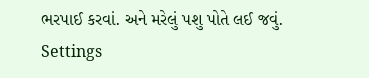ભરપાઈ કરવાં. અને મરેલું પશુ પોતે લઈ જવું.
Settings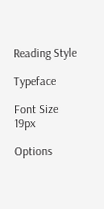Reading Style

Typeface

Font Size 19px

Options